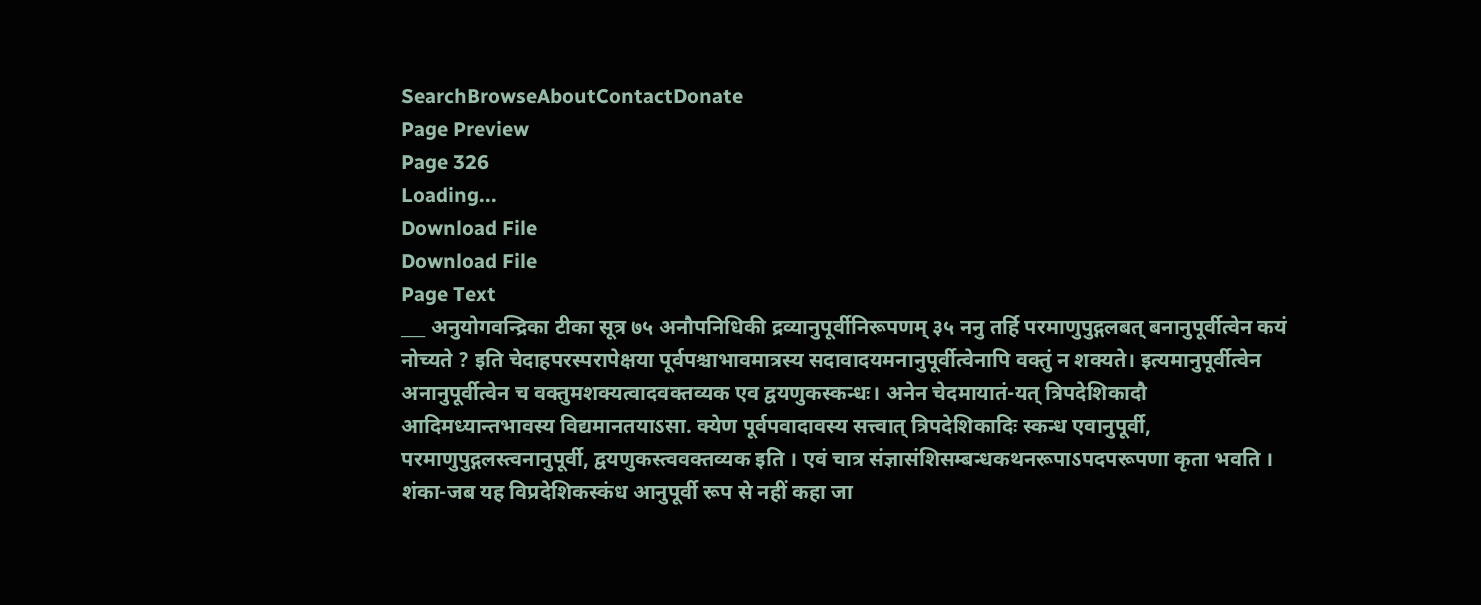SearchBrowseAboutContactDonate
Page Preview
Page 326
Loading...
Download File
Download File
Page Text
___ अनुयोगवन्द्रिका टीका सूत्र ७५ अनौपनिधिकी द्रव्यानुपूर्वीनिरूपणम् ३५ ननु तर्हि परमाणुपुद्गलबत् बनानुपूर्वीत्वेन कयं नोच्यते ? इति चेदाहपरस्परापेक्षया पूर्वपश्चाभावमात्रस्य सदावादयमनानुपूर्वीत्वेनापि वक्तुं न शक्यते। इत्यमानुपूर्वीत्वेन अनानुपूर्वीत्वेन च वक्तुमशक्यत्वादवक्तव्यक एव द्वयणुकस्कन्धः। अनेन चेदमायातं-यत् त्रिपदेशिकादौ आदिमध्यान्तभावस्य विद्यमानतयाऽसा. क्येण पूर्वपवादावस्य सत्त्वात् त्रिपदेशिकादिः स्कन्ध एवानुपूर्वी, परमाणुपुद्गलस्त्वनानुपूर्वी, द्वयणुकस्त्ववक्तव्यक इति । एवं चात्र संज्ञासंशिसम्बन्धकथनरूपाऽपदपरूपणा कृता भवति । शंका-जब यह विप्रदेशिकस्कंध आनुपूर्वी रूप से नहीं कहा जा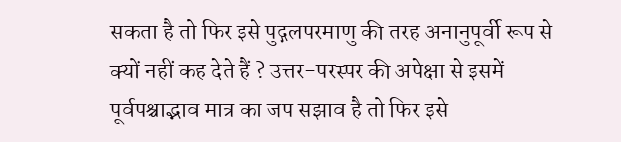सकता है तो फिर इसे पुद्गलपरमाणु की तरह अनानुपूर्वी रूप से क्यों नहीं कह देते हैं ? उत्तर-परस्पर की अपेक्षा से इसमें पूर्वपश्चाद्भाव मात्र का जप सझाव है तो फिर इसे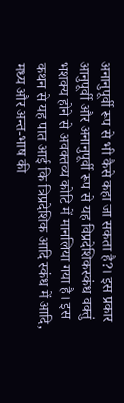अनानुपूर्वी रूप से भी कैसे कहा जा सकता है?। इस प्रकार आनुपूर्वी और अनानुपूर्वी रूप से यह विप्रदेशिकस्कंध वक्तुं भशक्य होने से अवक्तव्य कोटि में मानलिया गया है। इस कथन से यह पात आई कि त्रिप्रदेशिक आदि स्कंध में आदि, मध्य और अन्त-भाष की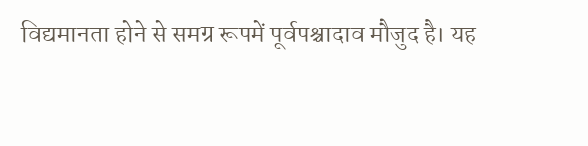विद्यमानता होने से समग्र रूपमें पूर्वपश्चादाव मौजुद है। यह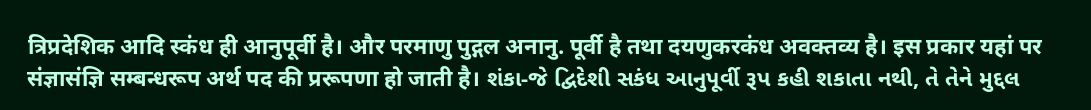त्रिप्रदेशिक आदि स्कंध ही आनुपूर्वी है। और परमाणु पुद्गल अनानु. पूर्वी है तथा दयणुकरकंध अवक्तव्य है। इस प्रकार यहां पर संज्ञासंज्ञि सम्बन्धरूप अर्थ पद की प्ररूपणा हो जाती है। શંકા-જે દ્વિદેશી સકંધ આનુપૂર્વી રૂપ કહી શકાતા નથી, તે તેને મુદ્દલ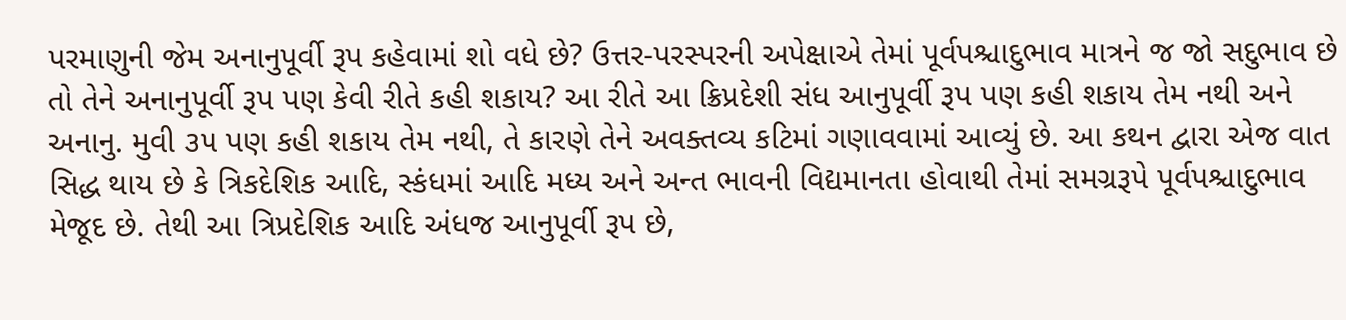પરમાણુની જેમ અનાનુપૂર્વી રૂપ કહેવામાં શો વધે છે? ઉત્તર-પરસ્પરની અપેક્ષાએ તેમાં પૂર્વપશ્ચાદુભાવ માત્રને જ જો સદુભાવ છે તો તેને અનાનુપૂર્વી રૂપ પણ કેવી રીતે કહી શકાય? આ રીતે આ ક્રિપ્રદેશી સંધ આનુપૂર્વી રૂપ પણ કહી શકાય તેમ નથી અને અનાનુ. મુવી ૩૫ પણ કહી શકાય તેમ નથી, તે કારણે તેને અવક્તવ્ય કટિમાં ગણાવવામાં આવ્યું છે. આ કથન દ્વારા એજ વાત સિદ્ધ થાય છે કે ત્રિકદેશિક આદિ, સ્કંધમાં આદિ મધ્ય અને અન્ત ભાવની વિદ્યમાનતા હોવાથી તેમાં સમગ્રરૂપે પૂર્વપશ્ચાદુભાવ મેજૂદ છે. તેથી આ ત્રિપ્રદેશિક આદિ અંધજ આનુપૂર્વી રૂપ છે,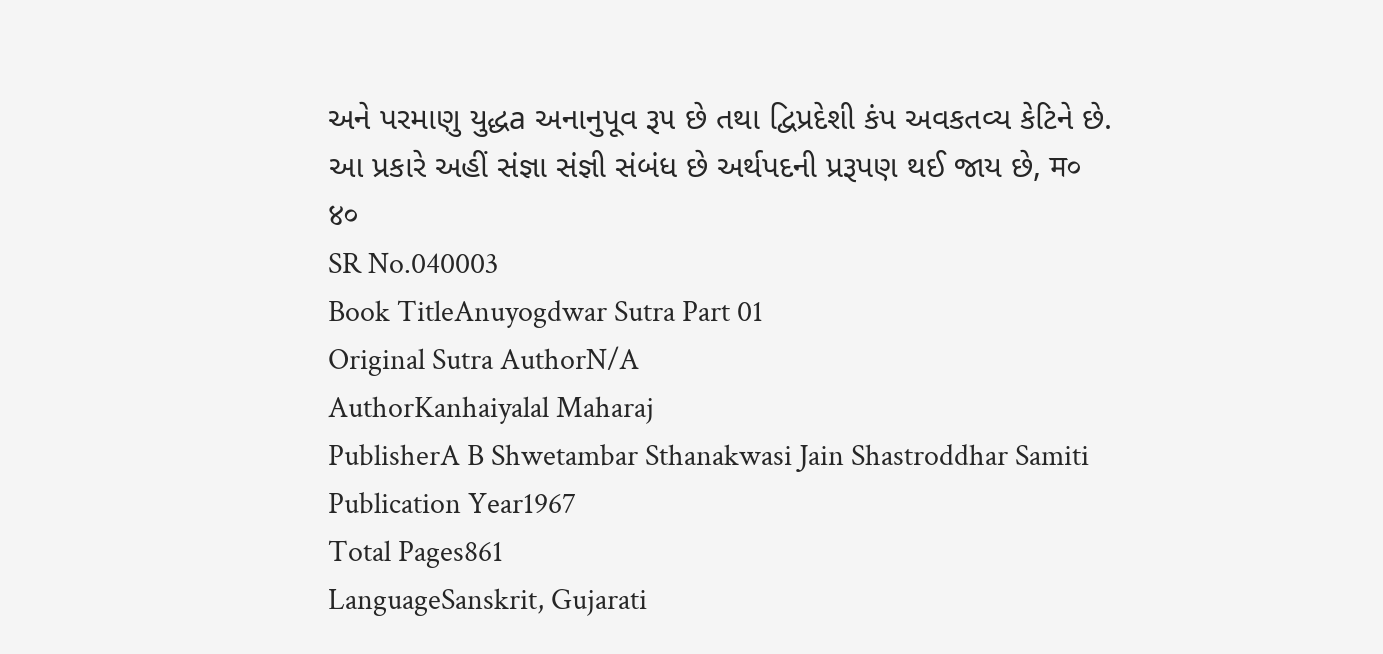અને પરમાણુ યુદ્ધa અનાનુપૂવ રૂ૫ છે તથા દ્વિપ્રદેશી કંપ અવકતવ્ય કેટિને છે. આ પ્રકારે અહીં સંજ્ઞા સંજ્ઞી સંબંધ છે અર્થપદની પ્રરૂપણ થઈ જાય છે, म० ४०
SR No.040003
Book TitleAnuyogdwar Sutra Part 01
Original Sutra AuthorN/A
AuthorKanhaiyalal Maharaj
PublisherA B Shwetambar Sthanakwasi Jain Shastroddhar Samiti
Publication Year1967
Total Pages861
LanguageSanskrit, Gujarati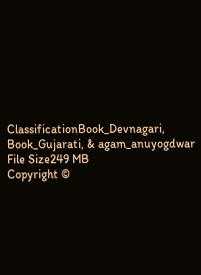ClassificationBook_Devnagari, Book_Gujarati, & agam_anuyogdwar
File Size249 MB
Copyright ©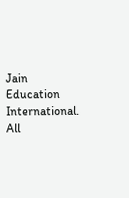Jain Education International. All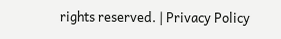rights reserved. | Privacy Policy